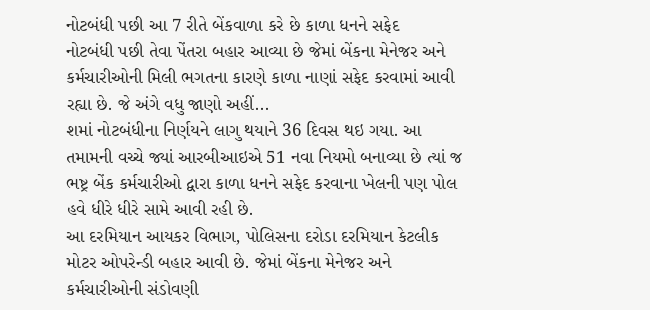નોટબંધી પછી આ 7 રીતે બેંકવાળા કરે છે કાળા ધનને સફેદ
નોટબંધી પછી તેવા પેંતરા બહાર આવ્યા છે જેમાં બેંકના મેનેજર અને કર્મચારીઓની મિલી ભગતના કારણે કાળા નાણાં સફેદ કરવામાં આવી રહ્યા છે. જે અંગે વધુ જાણો અહીં...
શમાં નોટબંધીના નિર્ણયને લાગુ થયાને 36 દિવસ થઇ ગયા. આ તમામની વચ્ચે જ્યાં આરબીઆઇએ 51 નવા નિયમો બનાવ્યા છે ત્યાં જ ભષ્ટ્ર બેંક કર્મચારીઓ દ્વારા કાળા ધનને સફેદ કરવાના ખેલની પણ પોલ હવે ધીરે ધીરે સામે આવી રહી છે.
આ દરમિયાન આયકર વિભાગ, પોલિસના દરોડા દરમિયાન કેટલીક મોટર ઓપરેન્ડી બહાર આવી છે. જેમાં બેંકના મેનેજર અને કર્મચારીઓની સંડોવણી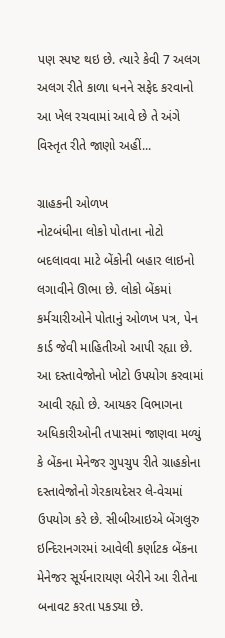પણ સ્પષ્ટ થઇ છે. ત્યારે કેવી 7 અલગ અલગ રીતે કાળા ધનને સફેદ કરવાનો આ ખેલ રચવામાં આવે છે તે અંગે વિસ્તૃત રીતે જાણો અહીં...

ગ્રાહકની ઓળખ
નોટબંધીના લોકો પોતાના નોટો બદલાવવા માટે બેંકોની બહાર લાઇનો લગાવીને ઊભા છે. લોકો બેંકમાં કર્મચારીઓને પોતાનું ઓળખ પત્ર, પેન કાર્ડ જેવી માહિતીઓ આપી રહ્યા છે. આ દસ્તાવેજોનો ખોટો ઉપયોગ કરવામાં આવી રહ્યો છે. આયકર વિભાગના અધિકારીઓની તપાસમાં જાણવા મળ્યું કે બેંકના મેનેજર ગુપચુપ રીતે ગ્રાહકોના દસ્તાવેજોનો ગેરકાયદેસર લે-વેચમાં ઉપયોગ કરે છે. સીબીઆઇએ બેંગલુરુ ઇન્દિરાનગરમાં આવેલી કર્ણાટક બેંકના મેનેજર સૂર્યનારાયણ બેરીને આ રીતેના બનાવટ કરતા પકડ્યા છે.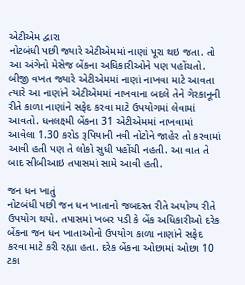એટીએમ દ્વારા
નોટબંધી પછી જ્યારે એટીએમમાં નાણાં પૂરા થઇ જતા. તો આ અંગેનો મેસેજ બેંકના અધિકારીઓને પણ પહોંચતો. બીજી વખત જ્યારે એટીએમમાં નાણાં નાખવા માટે આવતા ત્યારે આ નાણાંને એટીએમમાં નાખવાના બદલે તેને ગેરકાનૂની રીતે કાળા નાણાંને સફેદ કરવા માટે ઉપયોગમાં લેવામાં આવતો. ધનલક્ષ્મી બેંકના 31 એટીએમમાં નાખવામાં આવેલા 1.30 કરોડ રૂપિયાની નવી નોટોને જાહેર તો કરવામાં આવી હતી પણ તે લોકો સુધી પહોંચી નહતી. આ વાત તે બાદ સીબીઆઇ તપાસમાં સામે આવી હતી.

જન ધન ખાતું
નોટબંધી પછી જન ધન ખાતાનો જબદસ્ત રીતે અયોગ્ય રીતે ઉપયોગ થયો. તપાસમાં ખબર પડી કે બેંક અધિકારીઓ દરેક બેંકના જન ધન ખાતાઓનો ઉપયોગ કાળા નાણાંને સફેદ કરવા માટે કરી રહ્યા હતા. દરેક બેંકના ઓછામાં ઓછા 10 ટકા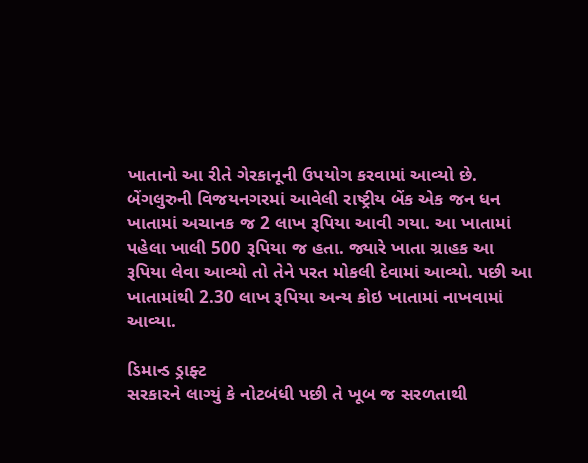ખાતાનો આ રીતે ગેરકાનૂની ઉપયોગ કરવામાં આવ્યો છે. બેંગલુરુની વિજયનગરમાં આવેલી રાષ્ટ્રીય બેંક એક જન ધન ખાતામાં અચાનક જ 2 લાખ રૂપિયા આવી ગયા. આ ખાતામાં પહેલા ખાલી 500 રૂપિયા જ હતા. જ્યારે ખાતા ગ્રાહક આ રૂપિયા લેવા આવ્યો તો તેને પરત મોકલી દેવામાં આવ્યો. પછી આ ખાતામાંથી 2.30 લાખ રૂપિયા અન્ય કોઇ ખાતામાં નાખવામાં આવ્યા.

ડિમાન્ડ ડ્રાફ્ટ
સરકારને લાગ્યું કે નોટબંધી પછી તે ખૂબ જ સરળતાથી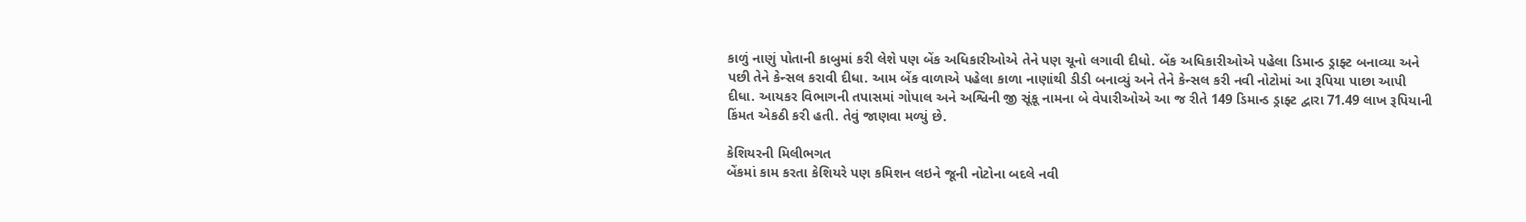કાળું નાણું પોતાની કાબુમાં કરી લેશે પણ બેંક અધિકારીઓએ તેને પણ ચૂનો લગાવી દીધો. બેંક અધિકારીઓએ પહેલા ડિમાન્ડ ડ્રાફ્ટ બનાવ્યા અને પછી તેને કેન્સલ કરાવી દીધા. આમ બેંક વાળાએ પહેલા કાળા નાણાંથી ડીડી બનાવ્યું અને તેને કેન્સલ કરી નવી નોટોમાં આ રૂપિયા પાછા આપી દીધા. આયકર વિભાગની તપાસમાં ગોપાલ અને અશ્વિની જી સૂંકૂ નામના બે વેપારીઓએ આ જ રીતે 149 ડિમાન્ડ ડ્રાફ્ટ દ્વારા 71.49 લાખ રૂપિયાની કિંમત એકઠી કરી હતી. તેવું જાણવા મળ્યું છે.

કેશિયરની મિલીભગત
બેંકમાં કામ કરતા કેશિયરે પણ કમિશન લઇને જૂની નોટોના બદલે નવી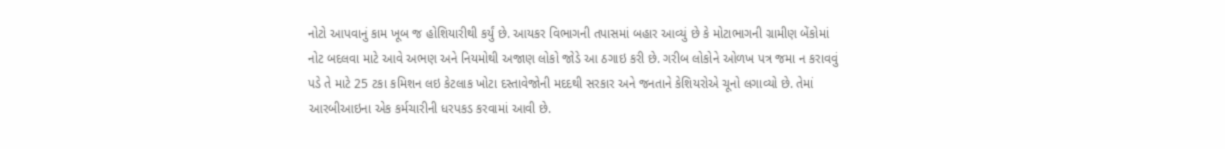નોટો આપવાનું કામ ખૂબ જ હોશિયારીથી કર્યું છે. આયકર વિભાગની તપાસમાં બહાર આવ્યું છે કે મોટાભાગની ગ્રામીણ બેંકોમાં નોટ બદલવા માટે આવે અભણ અને નિયમોથી અજાણ લોકો જોડે આ ઠગાઇ કરી છે. ગરીબ લોકોને ઓળખ પત્ર જમા ન કરાવવું પડે તે માટે 25 ટકા કમિશન લઇ કેટલાક ખોટા દસ્તાવેજોની મદદથી સરકાર અને જનતાને કેશિયરોએ ચૂનો લગાવ્યો છે. તેમાં આરબીઆઇના એક કર્મચારીની ધરપકડ કરવામાં આવી છે.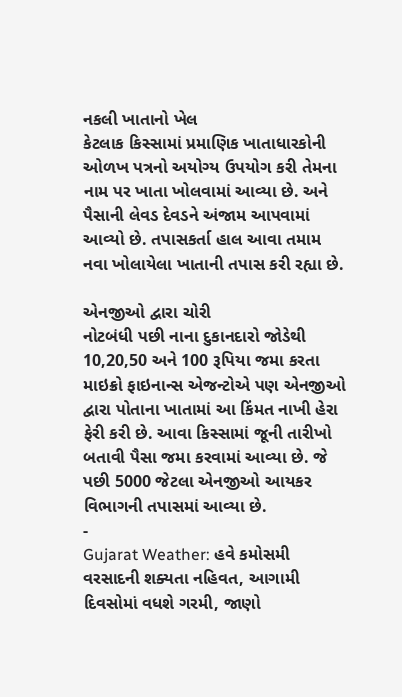નકલી ખાતાનો ખેલ
કેટલાક કિસ્સામાં પ્રમાણિક ખાતાધારકોની ઓળખ પત્રનો અયોગ્ય ઉપયોગ કરી તેમના નામ પર ખાતા ખોલવામાં આવ્યા છે. અને પૈસાની લેવડ દેવડને અંજામ આપવામાં આવ્યો છે. તપાસકર્તા હાલ આવા તમામ નવા ખોલાયેલા ખાતાની તપાસ કરી રહ્યા છે.

એનજીઓ દ્વારા ચોરી
નોટબંધી પછી નાના દુકાનદારો જોડેથી 10,20,50 અને 100 રૂપિયા જમા કરતા માઇક્રો ફાઇનાન્સ એજન્ટોએ પણ એનજીઓ દ્વારા પોતાના ખાતામાં આ કિંમત નાખી હેરા ફેરી કરી છે. આવા કિસ્સામાં જૂની તારીખો બતાવી પૈસા જમા કરવામાં આવ્યા છે. જે પછી 5000 જેટલા એનજીઓ આયકર વિભાગની તપાસમાં આવ્યા છે.
-
Gujarat Weather: હવે કમોસમી વરસાદની શક્યતા નહિવત, આગામી દિવસોમાં વધશે ગરમી, જાણો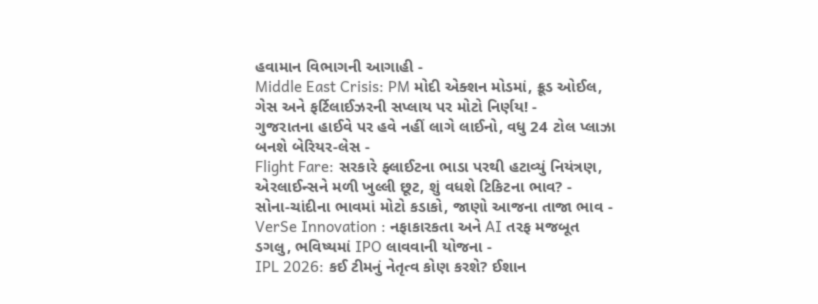હવામાન વિભાગની આગાહી -
Middle East Crisis: PM મોદી એક્શન મોડમાં, ક્રૂડ ઓઈલ, ગેસ અને ફર્ટિલાઈઝરની સપ્લાય પર મોટો નિર્ણય! -
ગુજરાતના હાઈવે પર હવે નહીં લાગે લાઈનો, વધુ 24 ટોલ પ્લાઝા બનશે બેરિયર-લેસ -
Flight Fare: સરકારે ફ્લાઈટના ભાડા પરથી હટાવ્યું નિયંત્રણ, એરલાઈન્સને મળી ખુલ્લી છૂટ, શું વધશે ટિકિટના ભાવ? -
સોના-ચાંદીના ભાવમાં મોટો કડાકો, જાણો આજના તાજા ભાવ -
VerSe Innovation : નફાકારકતા અને AI તરફ મજબૂત ડગલુ, ભવિષ્યમાં IPO લાવવાની યોજના -
IPL 2026: કઈ ટીમનું નેતૃત્વ કોણ કરશે? ઈશાન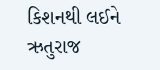કિશનથી લઈને ઋતુરાજ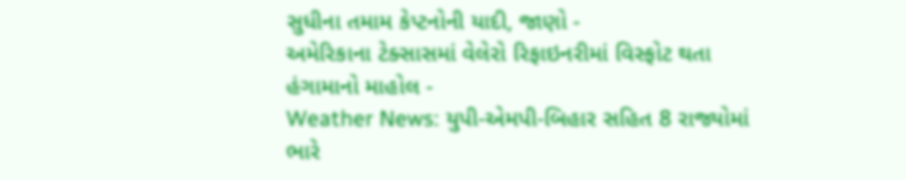સુધીના તમામ કેપ્ટનોની યાદી, જાણો -
અમેરિકાના ટેક્સાસમાં વેલેરો રિફાઇનરીમાં વિસ્ફોટ થતા હંગામાનો માહોલ -
Weather News: યુપી-એમપી-બિહાર સહિત 8 રાજ્યોમાં ભારે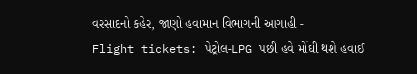વરસાદનો કહેર, જાણો હવામાન વિભાગની આગાહી -
Flight tickets: પેટ્રોલ-LPG પછી હવે મોંઘી થશે હવાઈ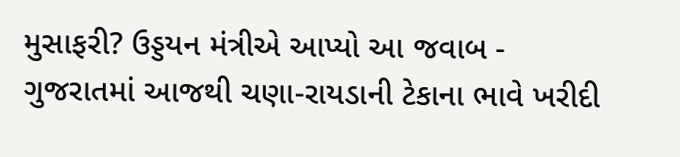મુસાફરી? ઉડ્ડયન મંત્રીએ આપ્યો આ જવાબ -
ગુજરાતમાં આજથી ચણા-રાયડાની ટેકાના ભાવે ખરીદી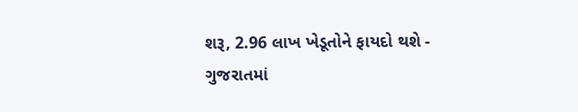શરૂ, 2.96 લાખ ખેડૂતોને ફાયદો થશે -
ગુજરાતમાં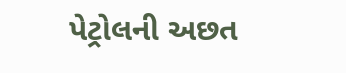પેટ્રોલની અછત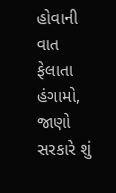હોવાની વાત ફેલાતા હંગામો, જાણો સરકારે શું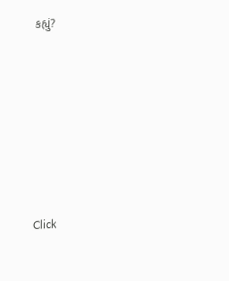કહ્યું?










Click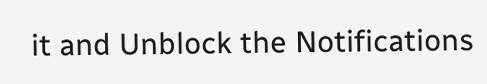it and Unblock the Notifications